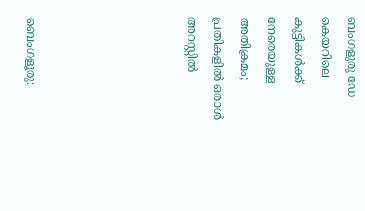ബംഗളുരു ഡേ കെയറിലെ കുട്ടികള്‍ക്ക് നേരെയുള്ള അതിക്രമം; പ്രതികളില്‍ ഒരാള്‍ അറസ്റ്റില്‍





ബെംഗളൂരു: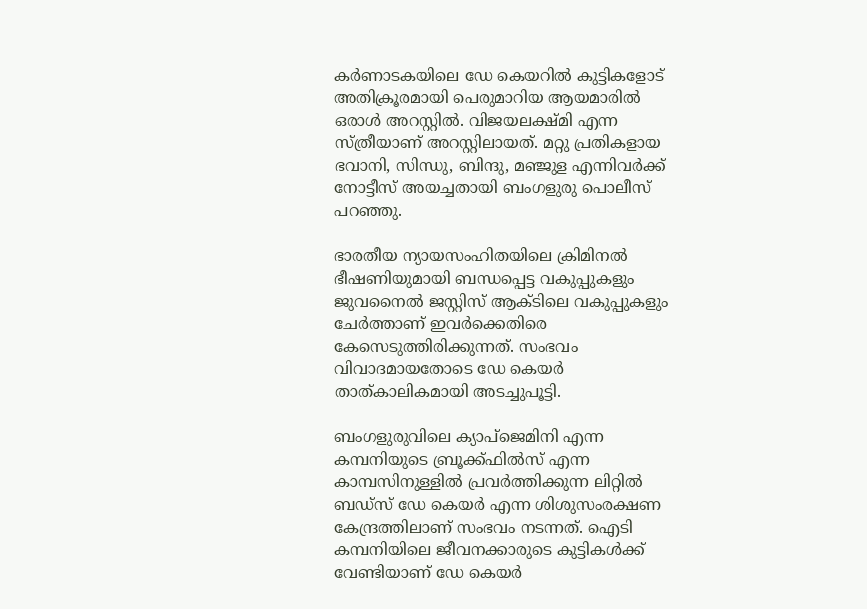കര്‍ണാടകയിലെ ഡേ കെയറില്‍ കുട്ടികളോട് അതിക്രൂരമായി പെരുമാറിയ ആയമാരിൽ ഒരാൾ അറസ്റ്റില്‍. വിജയലക്ഷ്മി എന്ന സ്ത്രീയാണ് അറസ്റ്റിലായത്. മറ്റു പ്രതികളായ ഭവാനി, സിന്ധു, ബിന്ദു, മഞ്ജുള എന്നിവര്‍ക്ക് നോട്ടീസ് അയച്ചതായി ബംഗളുരു പൊലീസ് പറഞ്ഞു.

ഭാരതീയ ന്യായസംഹിതയിലെ ക്രിമിനല്‍ ഭീഷണിയുമായി ബന്ധപ്പെട്ട വകുപ്പുകളും ജുവനൈല്‍ ജസ്റ്റിസ് ആക്ടിലെ വകുപ്പുകളും ചേര്‍ത്താണ് ഇവര്‍ക്കെതിരെ കേസെടുത്തിരിക്കുന്നത്. സംഭവം വിവാദമായതോടെ ഡേ കെയര്‍ താത്കാലികമായി അടച്ചുപൂട്ടി.

ബംഗളുരുവിലെ ക്യാപ്‌ജെമിനി എന്ന കമ്പനിയുടെ ബ്രൂക്ക്ഫില്‍സ് എന്ന കാമ്പസിനുള്ളില്‍ പ്രവര്‍ത്തിക്കുന്ന ലിറ്റില്‍ ബഡ്സ് ഡേ കെയര്‍ എന്ന ശിശുസംരക്ഷണ കേന്ദ്രത്തിലാണ് സംഭവം നടന്നത്. ഐടി കമ്പനിയിലെ ജീവനക്കാരുടെ കുട്ടികള്‍ക്ക് വേണ്ടിയാണ് ഡേ കെയര്‍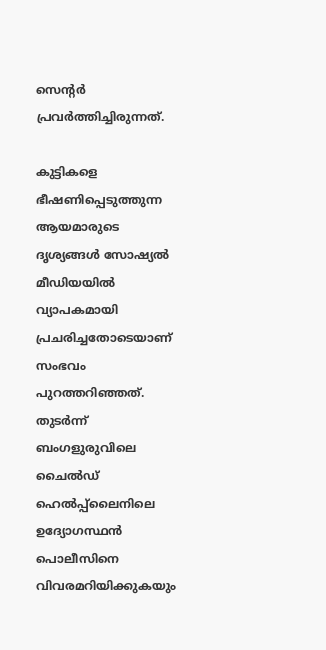സെന്റര്‍ പ്രവര്‍ത്തിച്ചിരുന്നത്.

കുട്ടികളെ ഭീഷണിപ്പെടുത്തുന്ന ആയമാരുടെ ദൃശ്യങ്ങള്‍ സോഷ്യല്‍ മീഡിയയില്‍ വ്യാപകമായി പ്രചരിച്ചതോടെയാണ് സംഭവം പുറത്തറിഞ്ഞത്. തുടര്‍ന്ന് ബംഗളുരുവിലെ ചൈല്‍ഡ് ഹെല്‍പ്പ്‌ലൈനിലെ ഉദ്യോഗസ്ഥന്‍ പൊലീസിനെ വിവരമറിയിക്കുകയും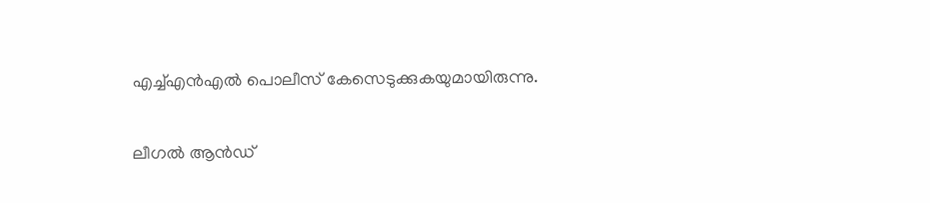എച്ച്എന്‍എല്‍ പൊലീസ് കേസെടുക്കുകയുമായിരുന്നു.

ലീഗല്‍ ആന്‍ഡ്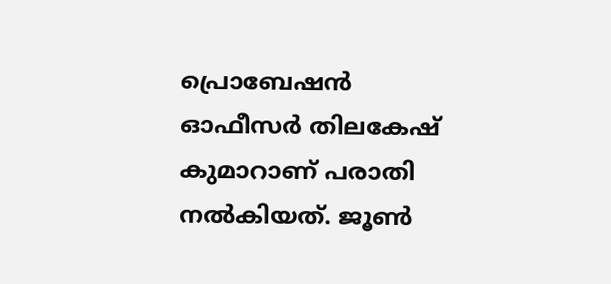പ്രൊബേഷന്‍ ഓഫീസര്‍ തിലകേഷ് കുമാറാണ് പരാതി നല്‍കിയത്. ജൂണ്‍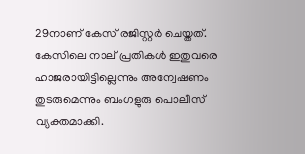29നാണ് കേസ് രജിസ്റ്റര്‍ ചെയ്തത്. കേസിലെ നാല് പ്രതികള്‍ ഇതുവരെ ഹാജരായിട്ടില്ലെന്നും അന്വേഷണം തുടരുമെന്നും ബംഗളുരു പൊലീസ് വ്യക്തമാക്കി.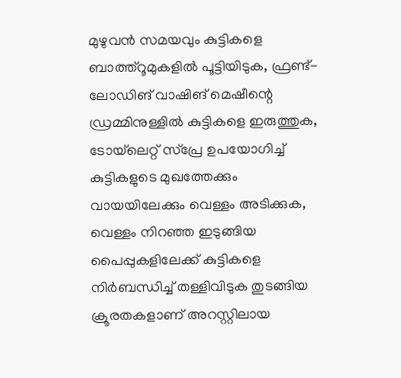മുഴുവന്‍ സമയവും കുട്ടികളെ ബാത്ത്‌റൂമുകളില്‍ പൂട്ടിയിടുക, ഫ്രണ്ട്-ലോഡിങ് വാഷിങ് മെഷീന്റെ ഡ്രമ്മിനുള്ളില്‍ കുട്ടികളെ ഇരുത്തുക, ടോയ്‌ലെറ്റ് സ്‌പ്രേ ഉപയോഗിച്ച് കുട്ടികളുടെ മുഖത്തേക്കും വായയിലേക്കും വെള്ളം അടിക്കുക, വെള്ളം നിറഞ്ഞ ഇടുങ്ങിയ പൈപ്പുകളിലേക്ക് കുട്ടികളെ നിര്‍ബന്ധിച്ച് തള്ളിവിടുക തുടങ്ങിയ ക്രൂരതകളാണ് അറസ്റ്റിലായ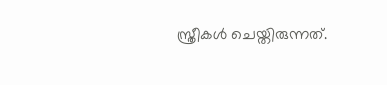സ്ത്രീകള്‍ ചെയ്തിരുന്നത്.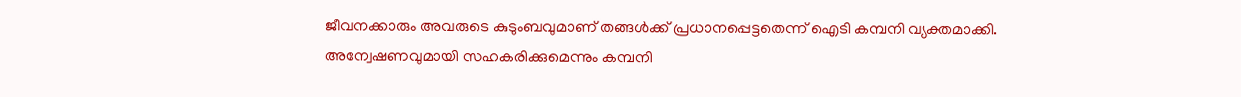ജീവനക്കാരും അവരുടെ കുടുംബവുമാണ് തങ്ങള്‍ക്ക് പ്രധാനപ്പെട്ടതെന്ന് ഐടി കമ്പനി വ്യക്തമാക്കി. അന്വേഷണവുമായി സഹകരിക്കുമെന്നും കമ്പനി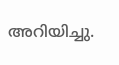അറിയിച്ചു.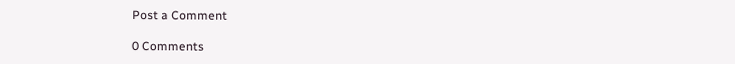Post a Comment

0 Comments